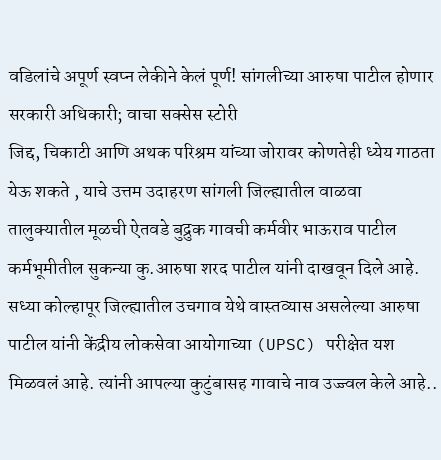वडिलांचे अपूर्ण स्वप्न लेकीने केलं पूर्ण! सांगलीच्या आरुषा पाटील होणार सरकारी अधिकारी; वाचा सक्सेस स्टोरी
जिद्द, चिकाटी आणि अथक परिश्रम यांच्या जोरावर कोणतेही ध्येय गाठता येऊ शकते , याचे उत्तम उदाहरण सांगली जिल्ह्यातील वाळवा तालुक्यातील मूळची ऐतवडे बुद्रुक गावची कर्मवीर भाऊराव पाटील कर्मभूमीतील सुकन्या कु.आरुषा शरद पाटील यांनी दाखवून दिले आहे. सध्या कोल्हापूर जिल्ह्यातील उचगाव येथे वास्तव्यास असलेल्या आरुषा पाटील यांनी केंद्रीय लोकसेवा आयोगाच्या (UPSC) परीक्षेत यश मिळवलं आहे. त्यांनी आपल्या कुटुंबासह गावाचे नाव उज्ज्वल केले आहे..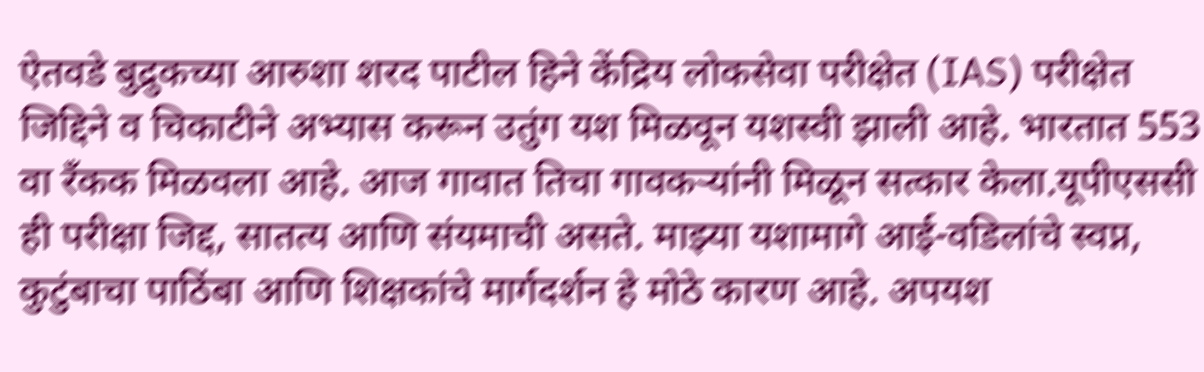ऐतवडे बुद्रुकच्या आरुशा शरद पाटील हिने केंद्रिय लोकसेवा परीक्षेत (IAS) परीक्षेत जिद्दिने व चिकाटीने अभ्यास करून उतुंग यश मिळवून यशस्वी झाली आहे. भारतात 553 वा रँकक मिळवला आहे. आज गावात तिचा गावकऱ्यांनी मिळून सत्कार केला.यूपीएससी ही परीक्षा जिद्द, सातत्य आणि संयमाची असते. माझ्या यशामागे आई-वडिलांचे स्वप्न, कुटुंबाचा पाठिंबा आणि शिक्षकांचे मार्गदर्शन हे मोठे कारण आहे. अपयश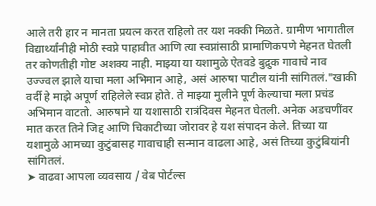आले तरी हार न मानता प्रयत्न करत राहिलो तर यश नक्की मिळते. ग्रामीण भागातील विद्यार्थ्यांनीही मोठी स्वप्ने पाहावीत आणि त्या स्वप्नांसाठी प्रामाणिकपणे मेहनत घेतली तर कोणतीही गोष्ट अशक्य नाही. माझ्या या यशामुळे ऐतवडे बुद्रुक गावाचे नाव उज्ज्वल झाले याचा मला अभिमान आहे, असं आरुषा पाटील यांनी सांगितलं."खाकी वर्दी हे माझे अपूर्ण राहिलेले स्वप्न होते. ते माझ्या मुलीने पूर्ण केल्याचा मला प्रचंड अभिमान वाटतो. आरुषाने या यशासाठी रात्रंदिवस मेहनत घेतली. अनेक अडचणींवर मात करत तिने जिद्द आणि चिकाटीच्या जोरावर हे यश संपादन केले. तिच्या या यशामुळे आमच्या कुटुंबासह गावाचाही सन्मान वाढला आहे, असं तिच्या कुटुंबियांनी सांगितलं.
➤ वाढवा आपला व्यवसाय / वेब पोर्टल्स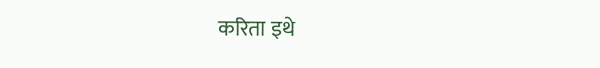करिता इथे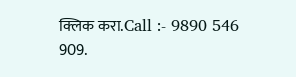क्लिक करा.Call :- 9890 546 909.